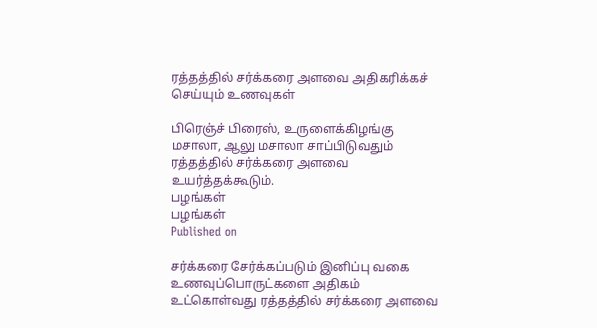ரத்தத்தில் சர்க்கரை அளவை அதிகரிக்கச் செய்யும் உணவுகள்

பிரெஞ்ச் பிரைஸ், உருளைக்கிழங்கு மசாலா, ஆலு மசாலா சாப்பிடுவதும் ரத்தத்தில் சர்க்கரை அளவை உயர்த்தக்கூடும்.
பழங்கள்
பழங்கள்
Published on

சர்க்கரை சேர்க்கப்படும் இனிப்பு வகை உணவுப்பொருட்களை அதிகம் உட்கொள்வது ரத்தத்தில் சர்க்கரை அளவை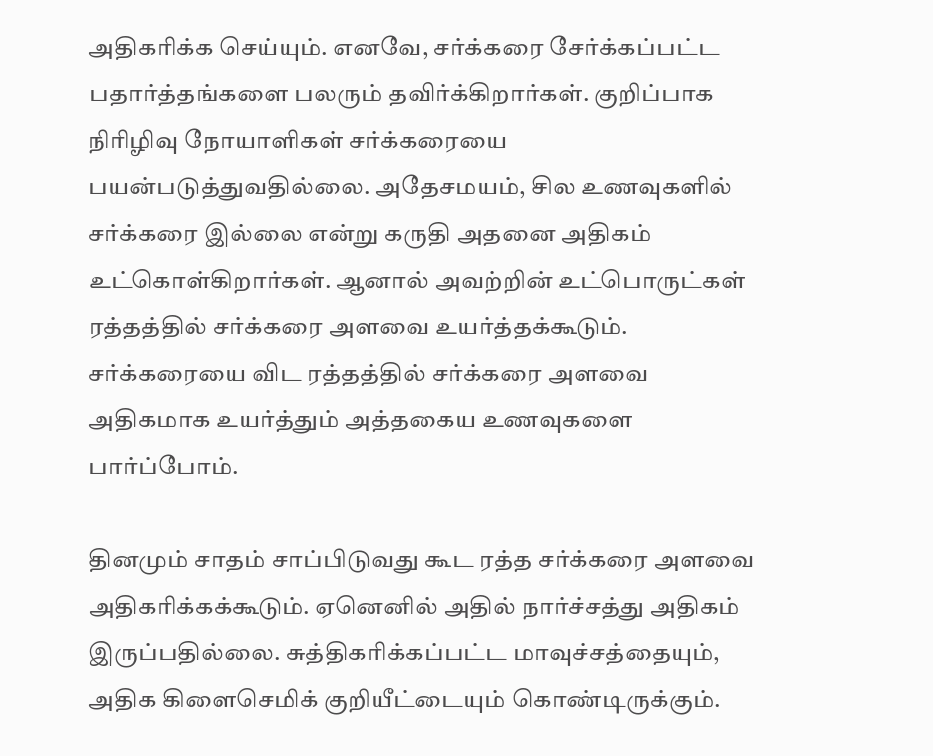அதிகரிக்க செய்யும். எனவே, சர்க்கரை சேர்க்கப்பட்ட பதார்த்தங்களை பலரும் தவிர்க்கிறார்கள். குறிப்பாக நிரிழிவு நோயாளிகள் சர்க்கரையை பயன்படுத்துவதில்லை. அதேசமயம், சில உணவுகளில் சர்க்கரை இல்லை என்று கருதி அதனை அதிகம் உட்கொள்கிறார்கள். ஆனால் அவற்றின் உட்பொருட்கள் ரத்தத்தில் சர்க்கரை அளவை உயர்த்தக்கூடும். சர்க்கரையை விட ரத்தத்தில் சர்க்கரை அளவை அதிகமாக உயர்த்தும் அத்தகைய உணவுகளை பார்ப்போம்.

தினமும் சாதம் சாப்பிடுவது கூட ரத்த சர்க்கரை அளவை அதிகரிக்கக்கூடும். ஏனெனில் அதில் நார்ச்சத்து அதிகம் இருப்பதில்லை. சுத்திகரிக்கப்பட்ட மாவுச்சத்தையும், அதிக கிளைசெமிக் குறியீட்டையும் கொண்டிருக்கும்.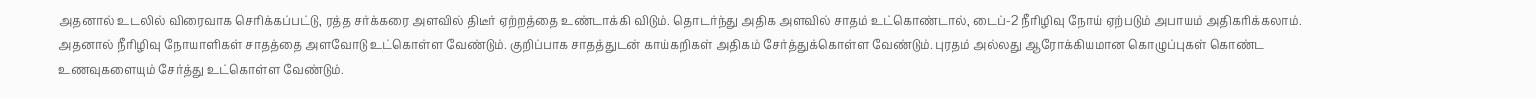அதனால் உடலில் விரைவாக செரிக்கப்பட்டு, ரத்த சர்க்கரை அளவில் திடீர் ஏற்றத்தை உண்டாக்கி விடும். தொடர்ந்து அதிக அளவில் சாதம் உட்கொண்டால், டைப்-2 நீரிழிவு நோய் ஏற்படும் அபாயம் அதிகரிக்கலாம். அதனால் நீரிழிவு நோயாளிகள் சாதத்தை அளவோடு உட்கொள்ள வேண்டும். குறிப்பாக சாதத்துடன் காய்கறிகள் அதிகம் சேர்த்துக்கொள்ள வேண்டும். புரதம் அல்லது ஆரோக்கியமான கொழுப்புகள் கொண்ட உணவுகளையும் சேர்த்து உட்கொள்ள வேண்டும்.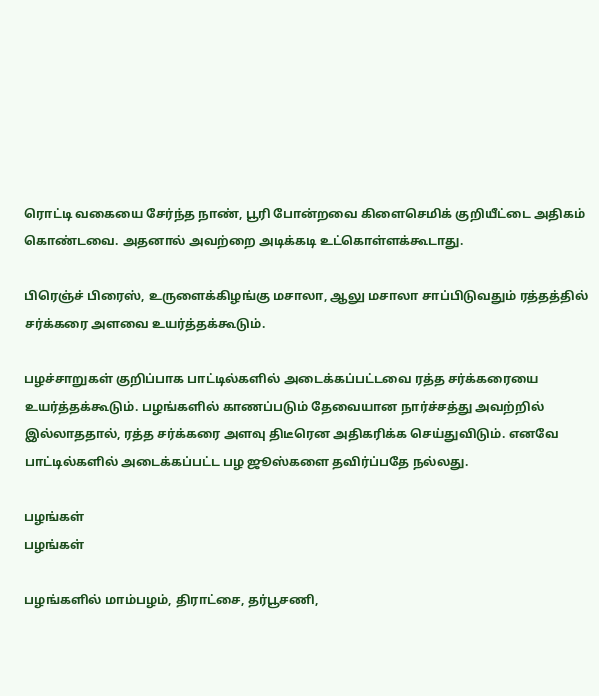ரொட்டி வகையை சேர்ந்த நாண், பூரி போன்றவை கிளைசெமிக் குறியீட்டை அதிகம் கொண்டவை. அதனால் அவற்றை அடிக்கடி உட்கொள்ளக்கூடாது.

பிரெஞ்ச் பிரைஸ், உருளைக்கிழங்கு மசாலா, ஆலு மசாலா சாப்பிடுவதும் ரத்தத்தில் சர்க்கரை அளவை உயர்த்தக்கூடும்.

பழச்சாறுகள் குறிப்பாக பாட்டில்களில் அடைக்கப்பட்டவை ரத்த சர்க்கரையை உயர்த்தக்கூடும். பழங்களில் காணப்படும் தேவையான நார்ச்சத்து அவற்றில் இல்லாததால், ரத்த சர்க்கரை அளவு திடீரென அதிகரிக்க செய்துவிடும். எனவே பாட்டில்களில் அடைக்கப்பட்ட பழ ஜூஸ்களை தவிர்ப்பதே நல்லது.

பழங்கள்
பழங்கள்

பழங்களில் மாம்பழம், திராட்சை, தர்பூசணி,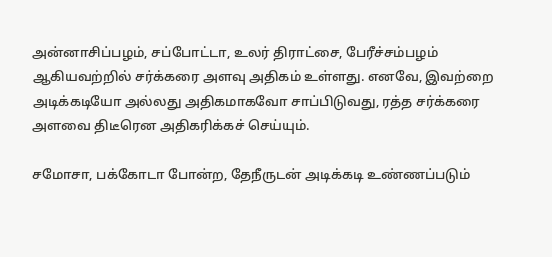அன்னாசிப்பழம், சப்போட்டா, உலர் திராட்சை, பேரீச்சம்பழம் ஆகியவற்றில் சர்க்கரை அளவு அதிகம் உள்ளது. எனவே, இவற்றை அடிக்கடியோ அல்லது அதிகமாகவோ சாப்பிடுவது, ரத்த சர்க்கரை அளவை திடீரென அதிகரிக்கச் செய்யும்.

சமோசா, பக்கோடா போன்ற, தேநீருடன் அடிக்கடி உண்ணப்படும்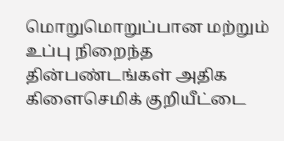மொறுமொறுப்பான மற்றும் உப்பு நிறைந்த தின்பண்டங்கள் அதிக கிளைசெமிக் குறியீட்டை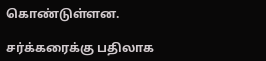கொண்டுள்ளன.

சர்க்கரைக்கு பதிலாக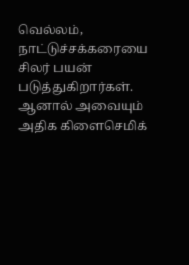வெல்லம், நாட்டுச்சக்கரையை சிலர் பயன் படுத்துகிறார்கள். ஆனால் அவையும் அதிக கிளைசெமிக்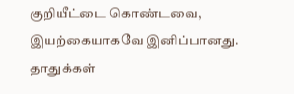குறியீட்டை கொண்டவை, இயற்கையாகவே இனிப்பானது. தாதுக்கள்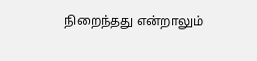நிறைந்தது என்றாலும்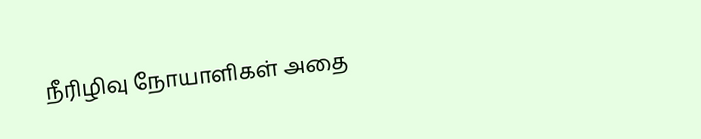நீரிழிவு நோயாளிகள் அதை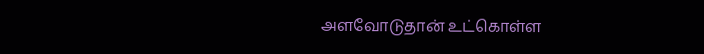அளவோடுதான் உட்கொள்ள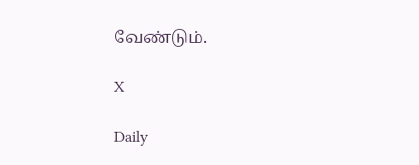வேண்டும்.

X

Daily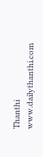Thanthi
www.dailythanthi.com